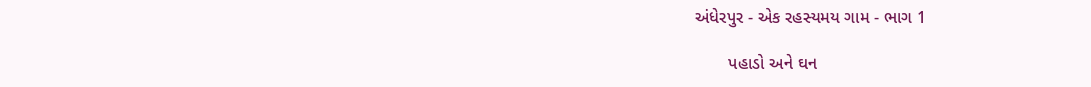અંધેરપુર - એક રહસ્યમય ગામ - ભાગ 1

       પહાડો અને ઘન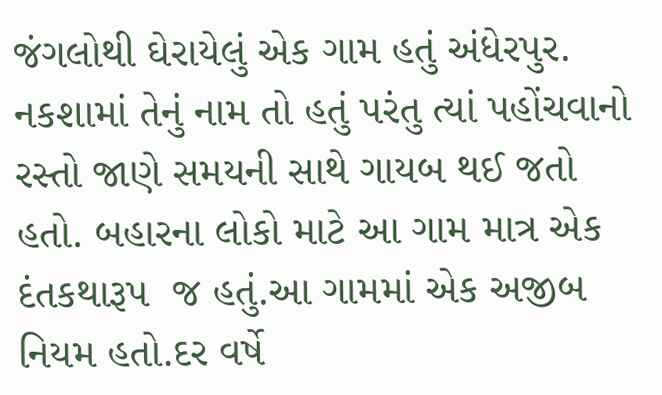જંગલોથી ઘેરાયેલું એક ગામ હતું અંધેરપુર. નકશામાં તેનું નામ તો હતું પરંતુ ત્યાં પહોંચવાનો રસ્તો જાણે સમયની સાથે ગાયબ થઈ જતો હતો. બહારના લોકો માટે આ ગામ માત્ર એક દંતકથારૂપ  જ હતું.આ ગામમાં એક અજીબ નિયમ હતો.દર વર્ષે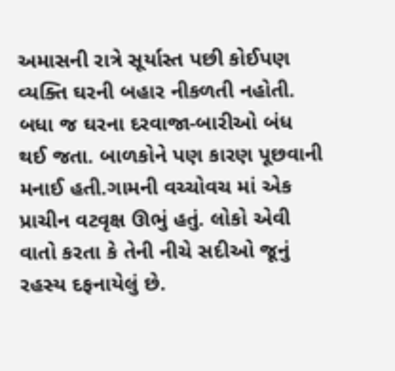અમાસની રાત્રે સૂર્યાસ્ત પછી કોઈપણ વ્યક્તિ ઘરની બહાર નીકળતી નહોતી. બધા જ ઘરના દરવાજા-બારીઓ બંધ થઈ જતા. બાળકોને પણ કારણ પૂછવાની મનાઈ હતી.ગામની વચ્ચોવચ માં એક પ્રાચીન વટવૃક્ષ ઊભું હતું. લોકો એવી વાતો કરતા કે તેની નીચે સદીઓ જૂનું રહસ્ય દફનાયેલું છે.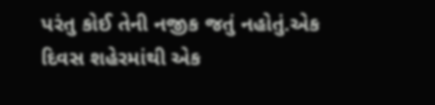પરંતુ કોઈ તેની નજીક જતું નહોતું.એક દિવસ શહેરમાંથી એક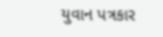યુવાન પત્રકાર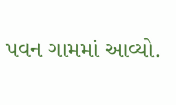પવન ગામમાં આવ્યો.